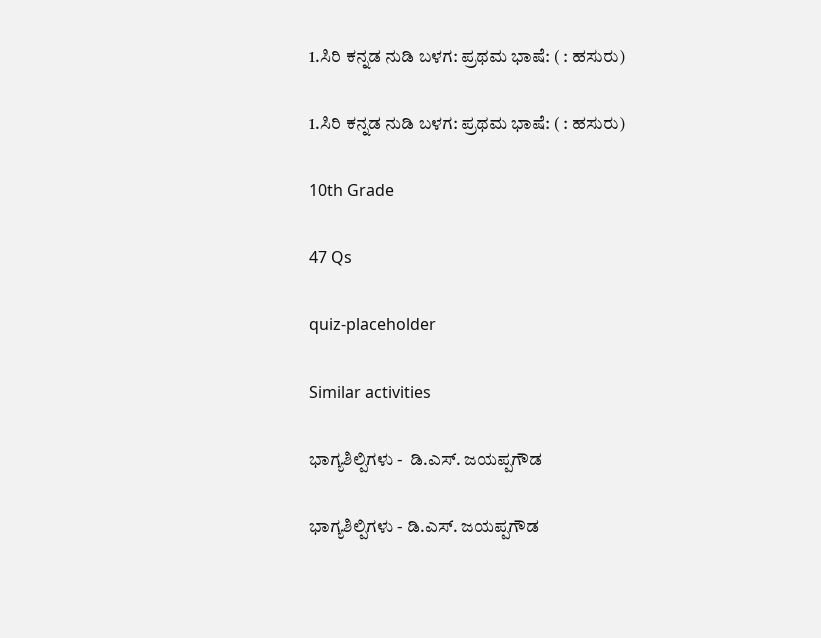1.ಸಿರಿ ಕನ್ನಡ ನುಡಿ ಬಳಗ: ಪ್ರಥಮ ಭಾಷೆ: ( : ಹಸುರು)

1.ಸಿರಿ ಕನ್ನಡ ನುಡಿ ಬಳಗ: ಪ್ರಥಮ ಭಾಷೆ: ( : ಹಸುರು)

10th Grade

47 Qs

quiz-placeholder

Similar activities

ಭಾಗ್ಯಶಿಲ್ಪಿಗಳು -  ಡಿ.ಎಸ್. ಜಯಪ್ಪಗೌಡ

ಭಾಗ್ಯಶಿಲ್ಪಿಗಳು - ಡಿ.ಎಸ್. ಜಯಪ್ಪಗೌಡ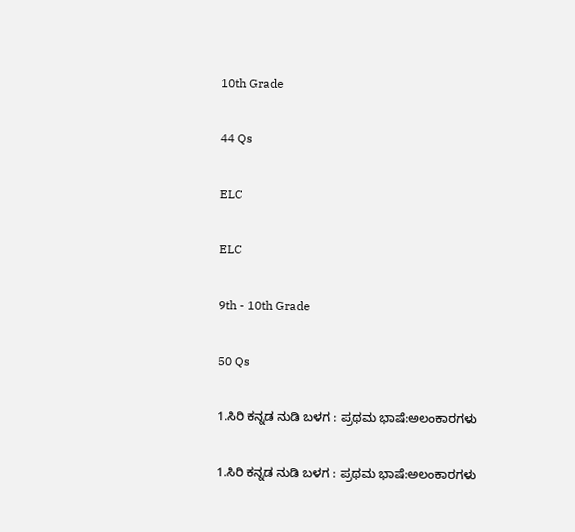10th Grade

44 Qs

ELC

ELC

9th - 10th Grade

50 Qs

1.ಸಿರಿ ಕನ್ನಡ ನುಡಿ ಬಳಗ : ಪ್ರಥಮ ಭಾಷೆ:ಅಲಂಕಾರಗಳು

1.ಸಿರಿ ಕನ್ನಡ ನುಡಿ ಬಳಗ : ಪ್ರಥಮ ಭಾಷೆ:ಅಲಂಕಾರಗಳು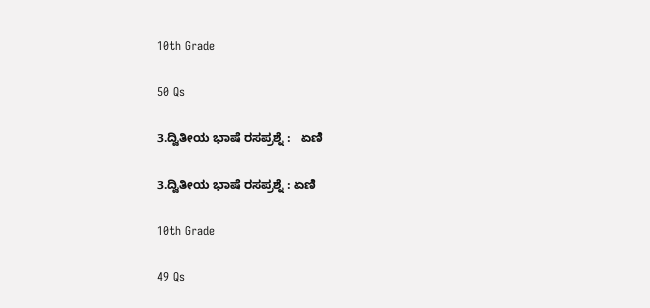10th Grade

50 Qs

3.ದ್ವಿತೀಯ ಭಾಷೆ ರಸಪ್ರಶ್ನೆ :   ಏಣಿ

3.ದ್ವಿತೀಯ ಭಾಷೆ ರಸಪ್ರಶ್ನೆ : ಏಣಿ

10th Grade

49 Qs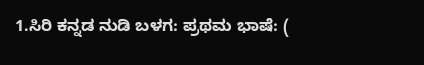1.ಸಿರಿ ಕನ್ನಡ ನುಡಿ ಬಳಗ: ಪ್ರಥಮ ಭಾಷೆ: (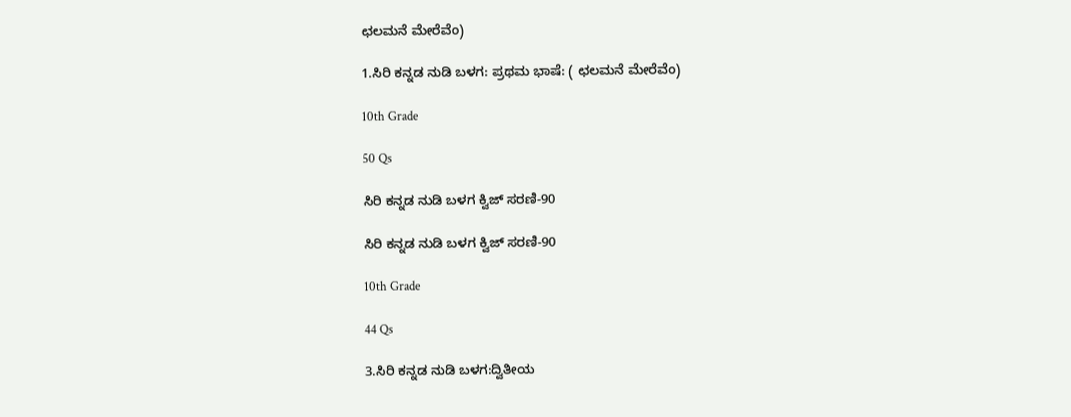ಛಲಮನೆ ಮೇರೆವೆಂ)

1.ಸಿರಿ ಕನ್ನಡ ನುಡಿ ಬಳಗ: ಪ್ರಥಮ ಭಾಷೆ: ( ಛಲಮನೆ ಮೇರೆವೆಂ)

10th Grade

50 Qs

ಸಿರಿ ಕನ್ನಡ ನುಡಿ ಬಳಗ ಕ್ವಿಜ್ ಸರಣಿ-90

ಸಿರಿ ಕನ್ನಡ ನುಡಿ ಬಳಗ ಕ್ವಿಜ್ ಸರಣಿ-90

10th Grade

44 Qs

3.ಸಿರಿ ಕನ್ನಡ ನುಡಿ ಬಳಗ:ದ್ವಿತೀಯ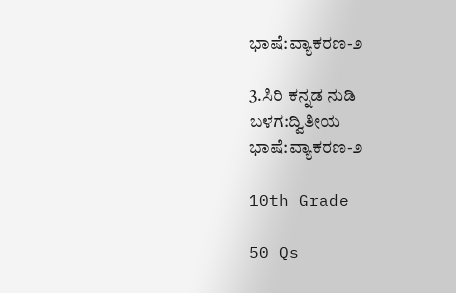ಭಾಷೆ:ವ್ಯಾಕರಣ-೨

3.ಸಿರಿ ಕನ್ನಡ ನುಡಿ ಬಳಗ:ದ್ವಿತೀಯ ಭಾಷೆ:ವ್ಯಾಕರಣ-೨

10th Grade

50 Qs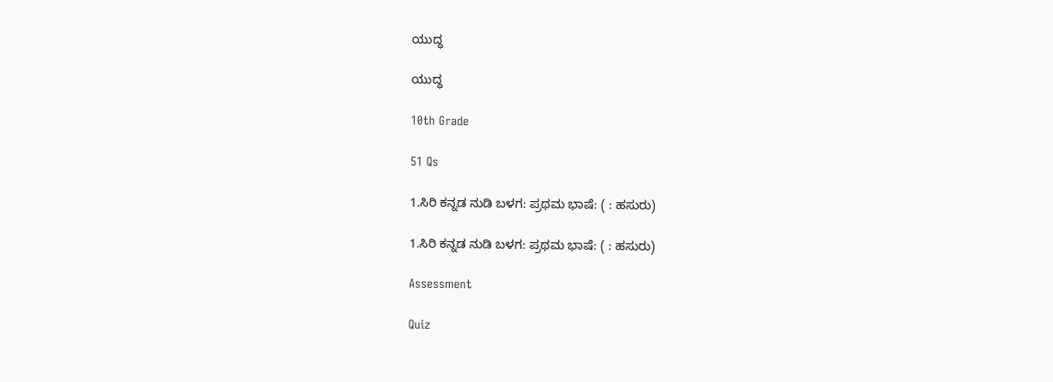ಯುದ್ಧ

ಯುದ್ಧ

10th Grade

51 Qs

1.ಸಿರಿ ಕನ್ನಡ ನುಡಿ ಬಳಗ: ಪ್ರಥಮ ಭಾಷೆ: ( : ಹಸುರು)

1.ಸಿರಿ ಕನ್ನಡ ನುಡಿ ಬಳಗ: ಪ್ರಥಮ ಭಾಷೆ: ( : ಹಸುರು)

Assessment

Quiz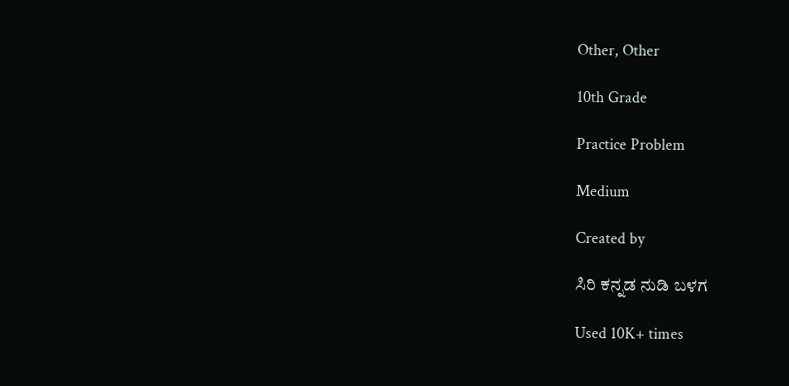Other, Other

10th Grade

Practice Problem

Medium

Created by

ಸಿರಿ ಕನ್ನಡ ನುಡಿ ಬಳಗ

Used 10K+ times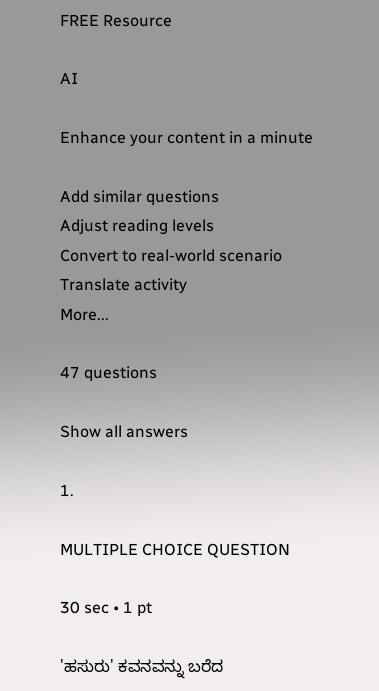FREE Resource

AI

Enhance your content in a minute

Add similar questions
Adjust reading levels
Convert to real-world scenario
Translate activity
More...

47 questions

Show all answers

1.

MULTIPLE CHOICE QUESTION

30 sec • 1 pt

'ಹಸುರು' ಕವನವನ್ನು ಬರೆದ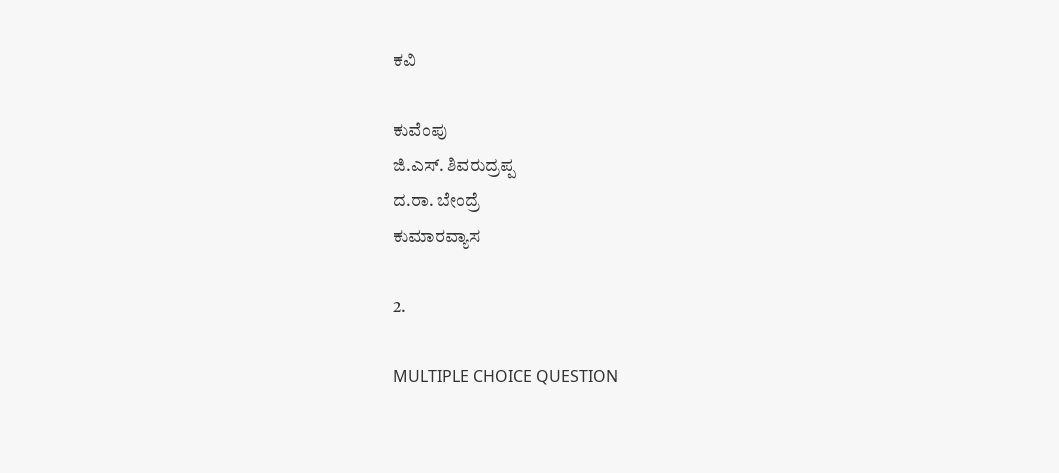ಕವಿ

ಕುವೆಂಪು
ಜಿ.ಎಸ್. ಶಿವರುದ್ರಪ್ಪ
ದ.ರಾ. ಬೇಂದ್ರೆ
ಕುಮಾರವ್ಯಾಸ

2.

MULTIPLE CHOICE QUESTION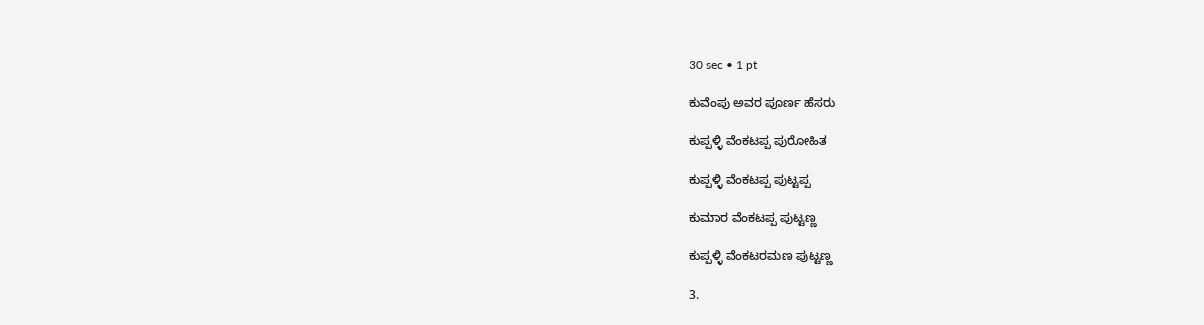30 sec • 1 pt

ಕುವೆಂಪು ಅವರ ಪೂರ್ಣ ಹೆಸರು

ಕುಪ್ಪಳ್ಳಿ ವೆಂಕಟಪ್ಪ ಪುರೋಹಿತ

ಕುಪ್ಪಳ್ಳಿ ವೆಂಕಟಪ್ಪ ಪುಟ್ಟಪ್ಪ

ಕುಮಾರ ವೆಂಕಟಪ್ಪ ಪುಟ್ಟಣ್ಣ

ಕುಪ್ಪಳ್ಳಿ ವೆಂಕಟರಮಣ ಪುಟ್ಟಣ್ಣ

3.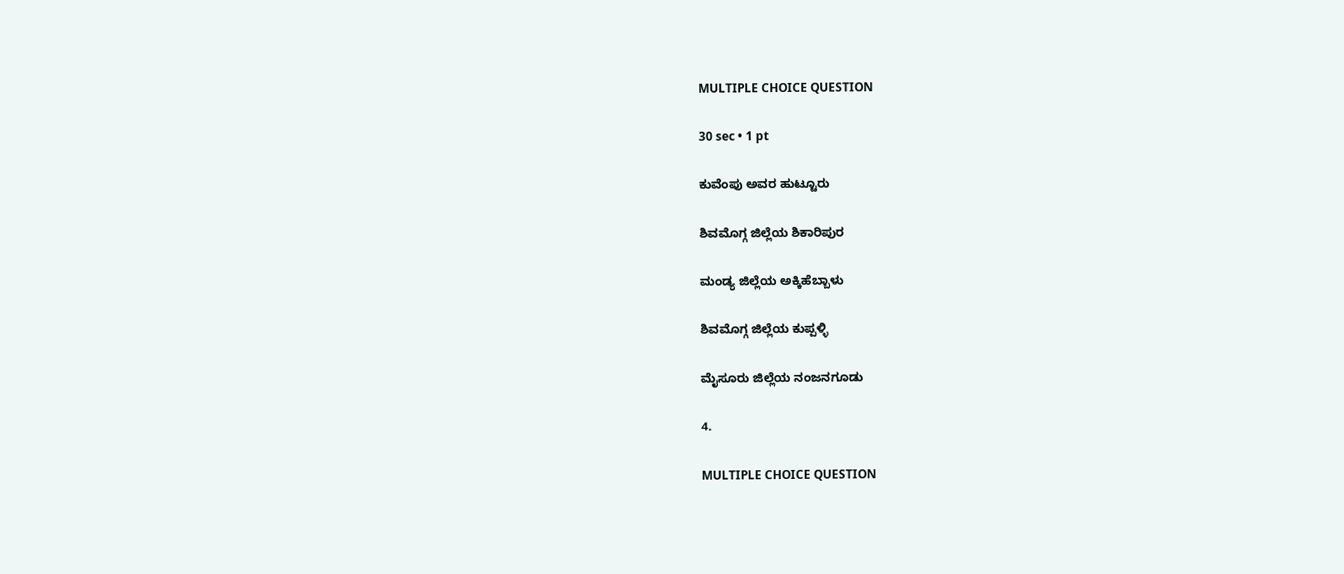MULTIPLE CHOICE QUESTION

30 sec • 1 pt

ಕುವೆಂಪು ಅವರ ಹುಟ್ಟೂರು

ಶಿವಮೊಗ್ಗ ಜಿಲ್ಲೆಯ ಶಿಕಾರಿಪುರ

ಮಂಡ್ಯ ಜಿಲ್ಲೆಯ ಅಕ್ಕಿಹೆಬ್ಬಾಳು

ಶಿವಮೊಗ್ಗ ಜಿಲ್ಲೆಯ ಕುಪ್ಪಳ್ಳಿ

ಮೈಸೂರು ಜಿಲ್ಲೆಯ ನಂಜನಗೂಡು

4.

MULTIPLE CHOICE QUESTION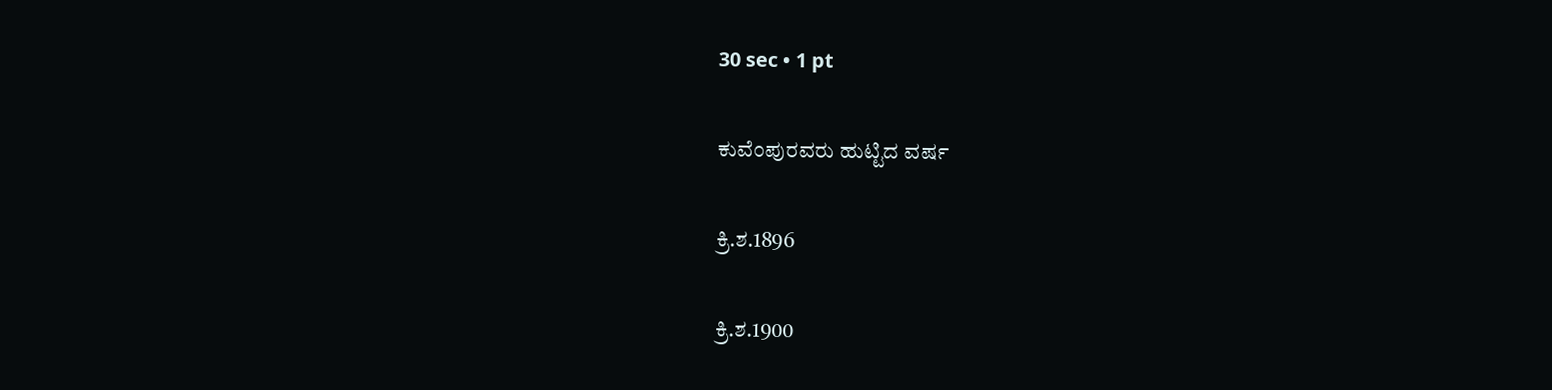30 sec • 1 pt

ಕುವೆಂಪುರವರು ಹುಟ್ಟಿದ ವರ್ಷ

ಕ್ರಿ.ಶ.1896

ಕ್ರಿ.ಶ.1900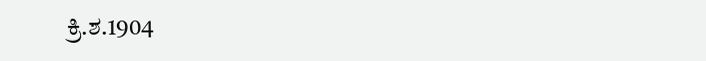ಕ್ರಿ.ಶ.1904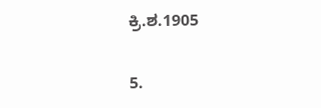ಕ್ರಿ.ಶ.1905

5.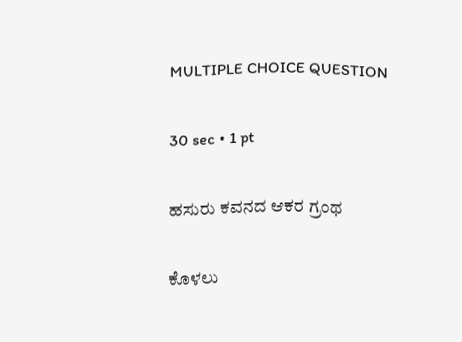MULTIPLE CHOICE QUESTION

30 sec • 1 pt

ಹಸುರು ಕವನದ ಆಕರ ಗ್ರಂಥ

ಕೊಳಲು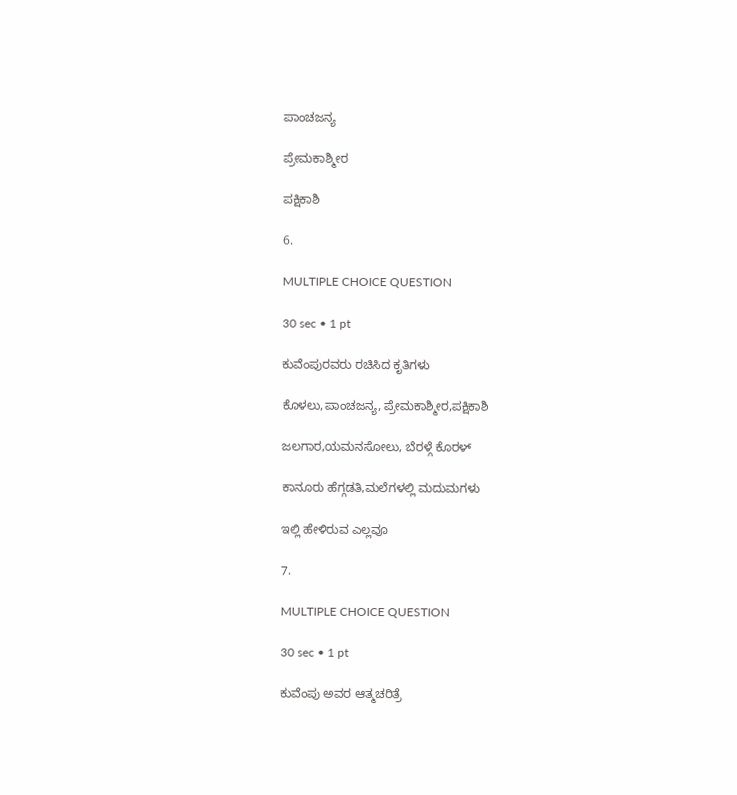ಪಾಂಚಜನ್ಯ

ಪ್ರೇಮಕಾಶ್ಮೀರ

ಪಕ್ಷಿಕಾಶಿ

6.

MULTIPLE CHOICE QUESTION

30 sec • 1 pt

ಕುವೆಂಪುರವರು ರಚಿಸಿದ ಕೃತಿಗಳು

ಕೊಳಲು,ಪಾಂಚಜನ್ಯ, ಪ್ರೇಮಕಾಶ್ಮೀರ,ಪಕ್ಷಿಕಾಶಿ

ಜಲಗಾರ,ಯಮನಸೋಲು, ಬೆರಳ್ಗೆ ಕೊರಳ್

ಕಾನೂರು ಹೆಗ್ಗಡತಿ,ಮಲೆಗಳಲ್ಲಿ ಮದುಮಗಳು

ಇಲ್ಲಿ ಹೇಳಿರುವ ಎಲ್ಲವೂ

7.

MULTIPLE CHOICE QUESTION

30 sec • 1 pt

ಕುವೆಂಪು ಅವರ ಆತ್ಮಚರಿತ್ರೆ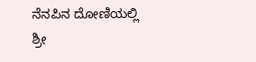ನೆನಪಿನ ದೋಣಿಯಲ್ಲಿ
ಶ್ರೀ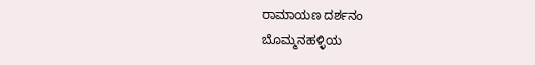ರಾಮಾಯಣ ದರ್ಶನಂ
ಬೊಮ್ಮನಹಳ್ಳಿಯ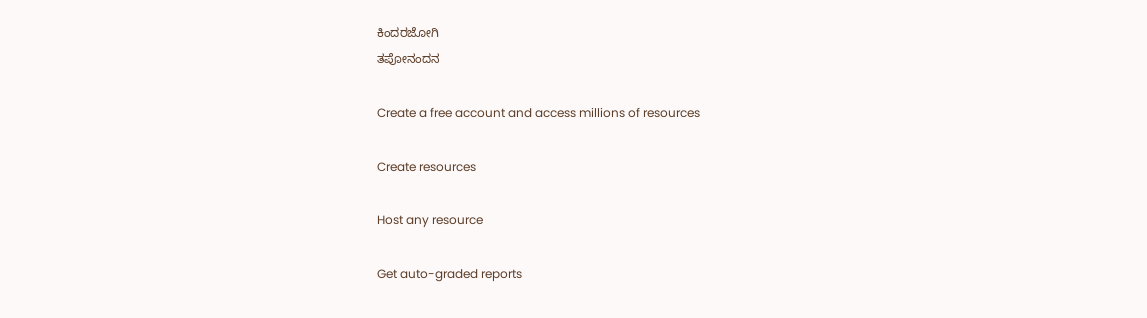ಕಿಂದರಜೋಗಿ
ತಪೋನಂದನ

Create a free account and access millions of resources

Create resources

Host any resource

Get auto-graded reports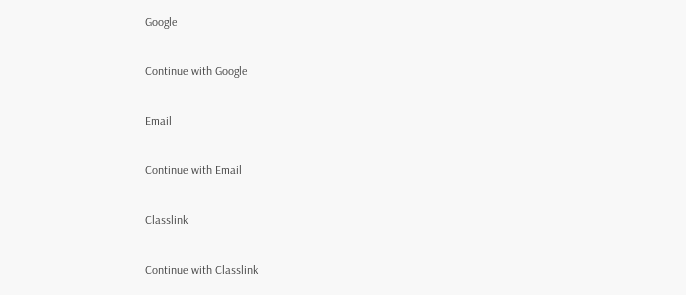Google

Continue with Google

Email

Continue with Email

Classlink

Continue with Classlink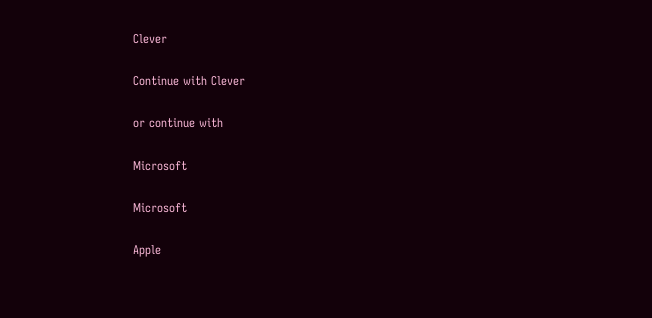Clever

Continue with Clever

or continue with

Microsoft

Microsoft

Apple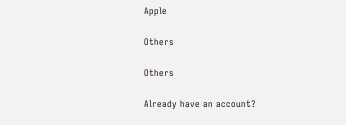Apple

Others

Others

Already have an account?